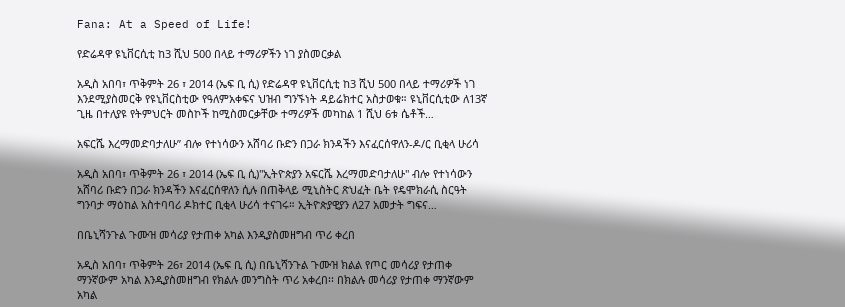Fana: At a Speed of Life!

የድሬዳዋ ዩኒቨርሲቲ ከ3 ሺህ 500 በላይ ተማሪዎችን ነገ ያስመርቃል

አዲስ አበባ፣ ጥቅምት 26 ፣ 2014 (ኤፍ ቢ ሲ) የድሬዳዋ ዩኒቨርሲቲ ከ3 ሺህ 500 በላይ ተማሪዎች ነገ እንደሚያስመርቅ የዩኒቨርስቲው የዓለምአቀፍና ህዝብ ግንኙነት ዳይሬክተር አስታወቁ። ዩኒቨርሲቲው ለ13ኛ ጊዜ በተለያዩ የትምህርት መስኮች ከሚስመርቃቸው ተማሪዎች መካከል 1 ሺህ 6ቱ ሴቶች…

አፍርሼ እረማመድባታለሁ” ብሎ የተነሳውን አሸባሪ ቡድን በጋራ ክንዳችን እናፈርሰዋለን-ዶ/ር ቢቂላ ሁሪሳ

አዲስ አበባ፣ ጥቅምት 26 ፣ 2014 (ኤፍ ቢ ሲ)"ኢትዮጵያን አፍርሼ እረማመድባታለሁ" ብሎ የተነሳውን አሸባሪ ቡድን በጋራ ክንዳችን እናፈርሰዋለን ሲሉ በጠቅላይ ሚኒስትር ጽህፈት ቤት የዴሞክራሲ ስርዓት ግንባታ ማዕከል አስተባባሪ ዶክተር ቢቂላ ሁሪሳ ተናገሩ። ኢትዮጵያዊያን ለ27 አመታት ግፍና…

በቤኒሻንጉል ጉሙዝ መሳሪያ የታጠቀ አካል እንዲያስመዘግብ ጥሪ ቀረበ

አዲስ አበባ፣ ጥቅምት 26፣ 2014 (ኤፍ ቢ ሲ) በቤኒሻንጉል ጉሙዝ ክልል የጦር መሳሪያ የታጠቀ ማንኛውም አካል እንዲያስመዘግብ የክልሉ መንግስት ጥሪ አቀረበ፡፡ በክልሉ መሳሪያ የታጠቀ ማንኛውም አካል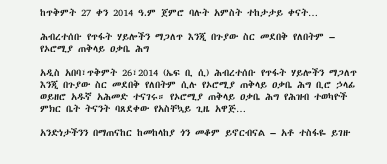ከጥቅምት 27 ቀን 2014 ዓ.ም ጀምሮ ባሉት አምስት ተከታታይ ቀናት…

ሕብረተሰቡ የጥፋት ሃይሎችን ማጋለጥ እንጂ በጉያው ስር መደበቅ የለበትም – የኦሮሚያ ጠቅላይ ዐቃቤ ሕግ

አዲስ አበባ፣ጥቅምት 26፣2014 (ኤፍ ቢ ሲ) ሕብረተሰቡ የጥፋት ሃይሎችን ማጋለጥ እንጂ በጉያው ስር መደበቅ የለበትም ሲሉ የኦሮሚያ ጠቅላይ ዐቃቤ ሕግ ቢሮ ኃላፊ ወይዘሮ አዱኛ አሕመድ ተናገሩ። የኦሮሚያ ጠቅላይ ዐቃቤ ሕግ የሕዝብ ተወካዮች ምክር ቤት ትናንት ባጸደቀው የአስቸኳይ ጊዜ አዋጅ…

አንድነታችንን በማጠናከር ከመከላከያ ጎን መቆም ይኖርብናል – አቶ ተስፋዬ ይገዙ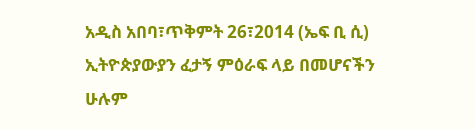አዲስ አበባ፣ጥቅምት 26፣2014 (ኤፍ ቢ ሲ) ኢትዮጵያውያን ፈታኝ ምዕራፍ ላይ በመሆናችን ሁሉም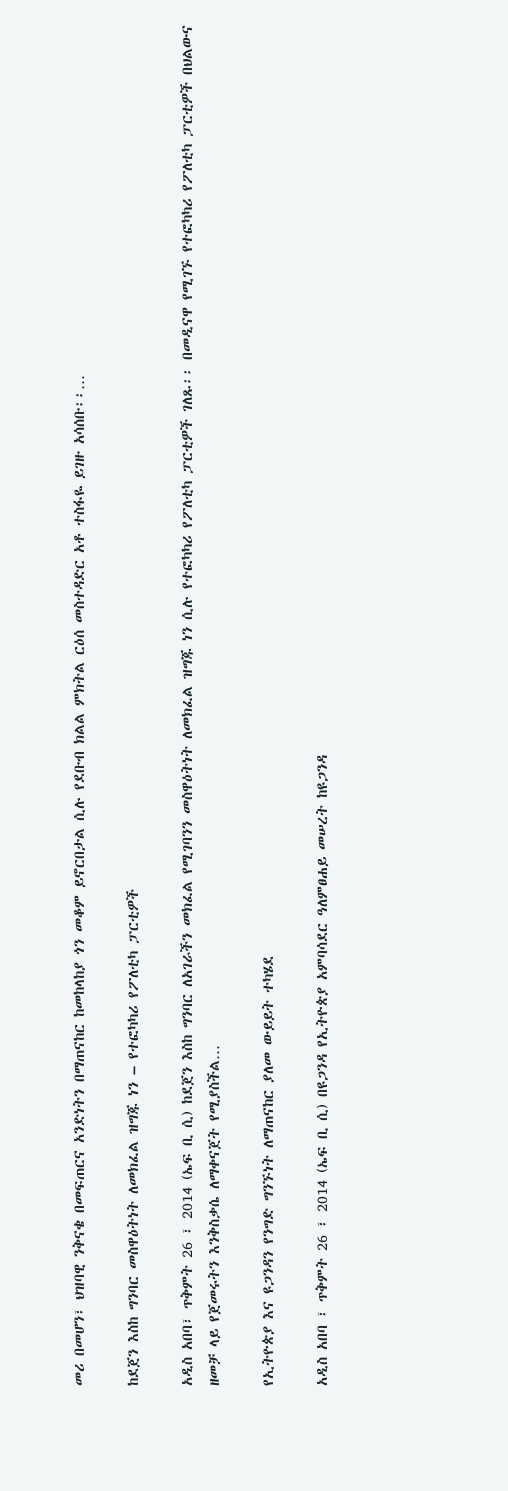መሪ በመሆን፣ ህዝባዊ ንቅናቄ በመፍጠርና አንድነትን በማጠናከር ከመከላከያ ጎን መቆም ይኖርበታል ሲሉ የደቡብ ክልል ምክትል ርዕሰ መስተዳድር አቶ ተስፋዬ ይገዙ አሳሰቡ፡፡…

ከደጀን እስከ ግንባር መስዋዕትነት ለመክፈል ዝግጁ ነን – የተፎካካሪ የፖለቲካ ፓርቲዎች

አዲስ አበባ፣ ጥቅምት 26 ፣ 2014 (ኤፍ ቢ ሲ) ከደጀን እስከ ግንባር ለአገራችን መክፈል የሚገባንን መስዋዕትነት ለመክፈል ዝግጁ ነን ሲሉ የተፎካካሪ የፖለቲካ ፓርቲዎች ገለጹ፡፡ በመዲናዋ የሚገኙ የተፎካካሪ የፖለቲካ ፓርቲዎች በህልውና ዘመቻ ላይ የጀመሩትን እንቅስቃሴ ለማቀናጀት የሚያስችል…

የኢትዮጵያ እና ዩጋንዳን የንግድ ግንኙነት ለማጠናከር ያለመ ውይይት ተካሄደ

አዲስ አበባ ፣ ጥቅምት 26 ፣ 2014 (ኤፍ ቢ ሲ) በዩጋንዳ የኢትዮጵያ አምባሳደር ዓለምፀሐይ መሠረት ከዩጋንዳ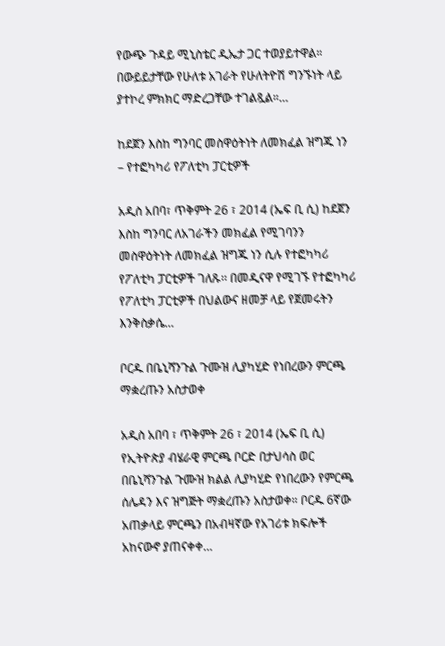የውጭ ጉዳይ ሚኒስቴር ዲኤታ ጋር ተወያይተዋል። በውይይታቸው የሁለቱ አገራት የሁለትዮሽ ግንኙነት ላይ ያተኮረ ምክክር ማድረጋቸው ተገልጿል።…

ከደጀን እስከ ግንባር መስዋዕትነት ለመክፈል ዝግጁ ነን – የተፎካካሪ የፖለቲካ ፓርቲዎች

አዲስ አበባ፣ ጥቅምት 26 ፣ 2014 (ኤፍ ቢ ሲ) ከደጀን እስከ ግንባር ለአገራችን መክፈል የሚገባንን መስዋዕትነት ለመክፈል ዝግጁ ነን ሲሉ የተፎካካሪ የፖለቲካ ፓርቲዎች ገለጹ፡፡ በመዲናዋ የሚገኙ የተፎካካሪ የፖለቲካ ፓርቲዎች በህልውና ዘመቻ ላይ የጀመሩትን እንቅስቃሴ…

ቦርዱ በቤኒሻንጉል ጉሙዝ ሊያካሂድ የነበረውን ምርጫ ማቋረጡን አስታወቀ

አዲስ አበባ ፣ ጥቅምት 26 ፣ 2014 (ኤፍ ቢ ሲ) የኢትዮጵያ ብሄራዊ ምርጫ ቦርድ በታህሳስ ወር በቤኒሻንጉል ጉሙዝ ክልል ሊያካሂድ የነበረውን የምርጫ ሰሌዳን እና ዝግጅት ማቋረጡን አስታወቀ። ቦርዱ 6ኛው አጠቃላይ ምርጫን በአብዛኛው የአገሪቱ ክፍሎች አከናውኖ ያጠናቀቀ…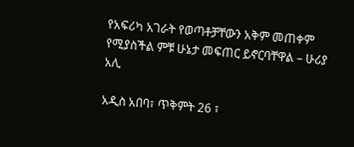የአፍሪካ አገራት የወጣቶቻቸውን አቅም መጠቀም የሚያስችል ምቹ ሁኔታ መፍጠር ይኖርባቸዋል – ሁሪያ አሊ

አዲስ አበባ፣ ጥቅምት 26 ፣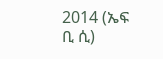2014 (ኤፍ ቢ ሲ)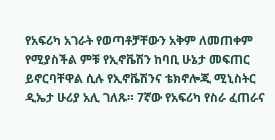የአፍሪካ አገራት የወጣቶቻቸውን አቅም ለመጠቀም የሚያስችል ምቹ የኢኖቬሽን ከባቢ ሁኔታ መፍጠር ይኖርባቸዋል ሲሉ የኢኖቬሽንና ቴክኖሎጂ ሚኒስትር ዲኤታ ሁሪያ አሊ ገለጹ። 7ኛው የአፍሪካ የስራ ፈጠራና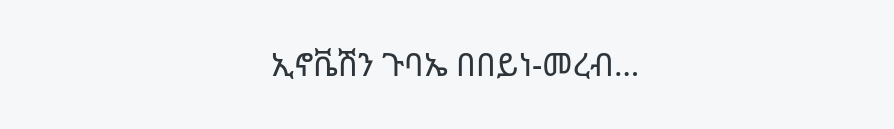ኢኖቬሽን ጉባኤ በበይነ-መረብ…